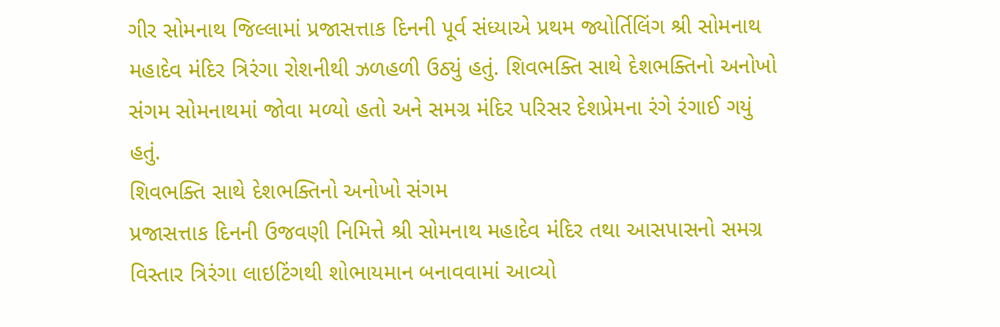ગીર સોમનાથ જિલ્લામાં પ્રજાસત્તાક દિનની પૂર્વ સંધ્યાએ પ્રથમ જ્યોર્તિલિંગ શ્રી સોમનાથ મહાદેવ મંદિર ત્રિરંગા રોશનીથી ઝળહળી ઉઠ્યું હતું. શિવભક્તિ સાથે દેશભક્તિનો અનોખો સંગમ સોમનાથમાં જોવા મળ્યો હતો અને સમગ્ર મંદિર પરિસર દેશપ્રેમના રંગે રંગાઈ ગયું હતું.
શિવભક્તિ સાથે દેશભક્તિનો અનોખો સંગમ
પ્રજાસત્તાક દિનની ઉજવણી નિમિત્તે શ્રી સોમનાથ મહાદેવ મંદિર તથા આસપાસનો સમગ્ર વિસ્તાર ત્રિરંગા લાઇટિંગથી શોભાયમાન બનાવવામાં આવ્યો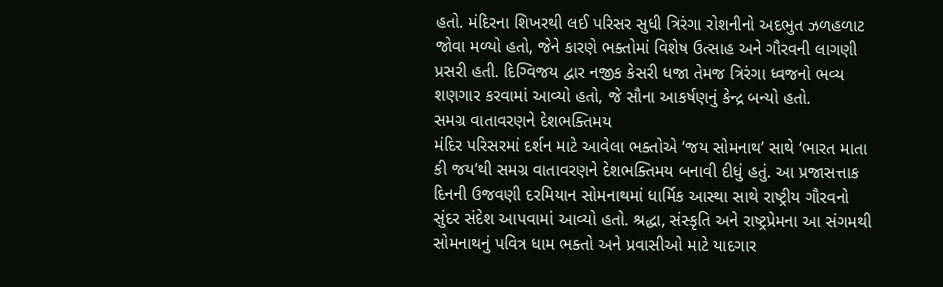હતો. મંદિરના શિખરથી લઈ પરિસર સુધી ત્રિરંગા રોશનીનો અદભુત ઝળહળાટ જોવા મળ્યો હતો, જેને કારણે ભક્તોમાં વિશેષ ઉત્સાહ અને ગૌરવની લાગણી પ્રસરી હતી. દિગ્વિજય દ્વાર નજીક કેસરી ધજા તેમજ ત્રિરંગા ધ્વજનો ભવ્ય શણગાર કરવામાં આવ્યો હતો, જે સૌના આકર્ષણનું કેન્દ્ર બન્યો હતો.
સમગ્ર વાતાવરણને દેશભક્તિમય
મંદિર પરિસરમાં દર્શન માટે આવેલા ભક્તોએ ‘જય સોમનાથ’ સાથે ‘ભારત માતા કી જય’થી સમગ્ર વાતાવરણને દેશભક્તિમય બનાવી દીધું હતું. આ પ્રજાસત્તાક દિનની ઉજવણી દરમિયાન સોમનાથમાં ધાર્મિક આસ્થા સાથે રાષ્ટ્રીય ગૌરવનો સુંદર સંદેશ આપવામાં આવ્યો હતો. શ્રદ્ધા, સંસ્કૃતિ અને રાષ્ટ્રપ્રેમના આ સંગમથી સોમનાથનું પવિત્ર ધામ ભક્તો અને પ્રવાસીઓ માટે યાદગાર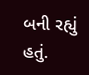બની રહ્યું હતું.